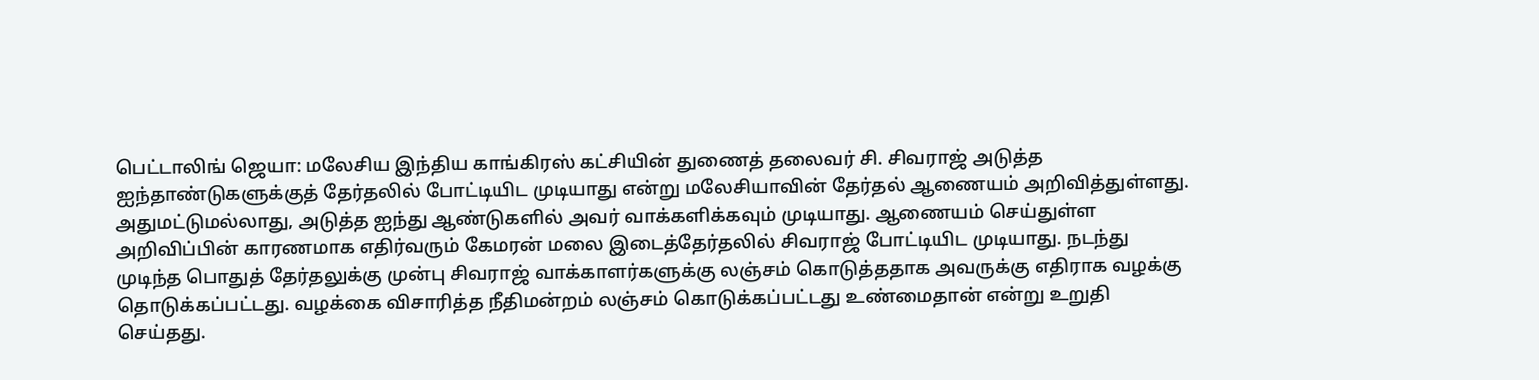பெட்டாலிங் ஜெயா: மலேசிய இந்திய காங்கிரஸ் கட்சியின் துணைத் தலைவர் சி. சிவராஜ் அடுத்த ஐந்தாண்டுகளுக்குத் தேர்தலில் போட்டியிட முடியாது என்று மலேசியாவின் தேர்தல் ஆணையம் அறிவித்துள்ளது. அதுமட்டுமல்லாது, அடுத்த ஐந்து ஆண்டுகளில் அவர் வாக்களிக்கவும் முடியாது. ஆணையம் செய்துள்ள அறிவிப்பின் காரணமாக எதிர்வரும் கேமரன் மலை இடைத்தேர்தலில் சிவராஜ் போட்டியிட முடியாது. நடந்து முடிந்த பொதுத் தேர்தலுக்கு முன்பு சிவராஜ் வாக்காளர்களுக்கு லஞ்சம் கொடுத்ததாக அவருக்கு எதிராக வழக்கு தொடுக்கப்பட்டது. வழக்கை விசாரித்த நீதிமன்றம் லஞ்சம் கொடுக்கப்பட்டது உண்மைதான் என்று உறுதி செய்தது.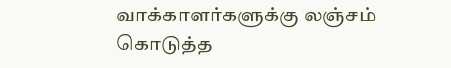வாக்காளர்களுக்கு லஞ்சம் கொடுத்த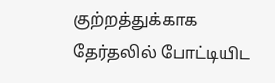குற்றத்துக்காக தேர்தலில் போட்டியிட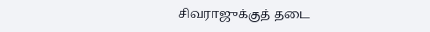சிவராஜுக்குத் தடை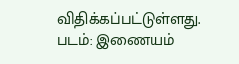விதிக்கப்பட்டுள்ளது. படம்: இணையம்